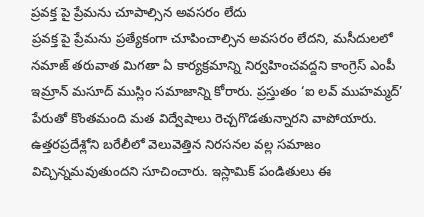ప్రవక్త పై ప్రేమను చూపాల్సిన అవసరం లేదు
ప్రవక్త పై ప్రేమను ప్రత్యేకంగా చూపించాల్సిన అవసరం లేదని, మసీదులలో నమాజ్ తరువాత మిగతా ఏ కార్యక్రమాన్ని నిర్వహించవద్దని కాంగ్రెస్ ఎంపీ ఇమ్రాన్ మసూద్ ముస్లిం సమాజాన్ని కోరారు. ప్రస్తుతం ‘ఐ లవ్ ముహమ్మద్’ పేరుతో కొంతమంది మత విద్వేషాలు రెచ్చగొడతున్నారని వాపోయారు. ఉత్తరప్రదేశ్లోని బరేలీలో వెలువెత్తిన నిరసనల వల్ల సమాజం విచ్చిన్నమవుతుందని సూచించారు. ఇస్లామిక్ పండితులు ఈ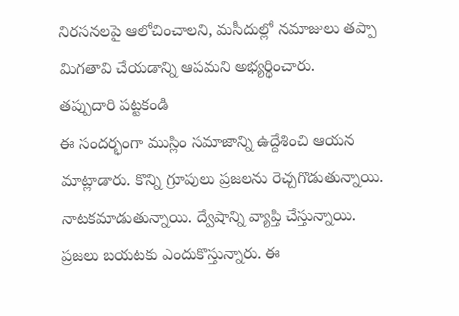నిరసనలపై ఆలోచించాలని, మసీదుల్లో నమాజులు తప్పా మిగతావి చేయడాన్ని ఆపమని అభ్యర్థించారు.
తప్పుదారి పట్టకండి
ఈ సందర్భంగా ముస్లిం సమాజాన్ని ఉద్దేశించి ఆయన మాట్లాడారు. కొన్ని గ్రూపులు ప్రజలను రెచ్చగొడుతున్నాయి. నాటకమాడుతున్నాయి. ద్వేషాన్ని వ్యాప్తి చేస్తున్నాయి. ప్రజలు బయటకు ఎందుకొస్తున్నారు. ఈ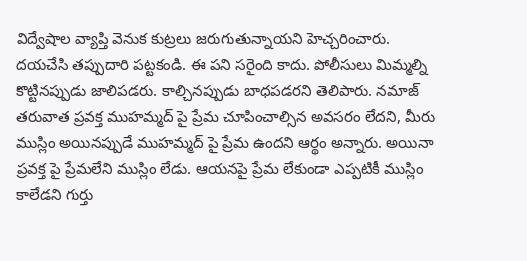విద్వేషాల వ్యాప్తి వెనుక కుట్రలు జరుగుతున్నాయని హెచ్చరించారు. దయచేసి తప్పుదారి పట్టకండి. ఈ పని సరైంది కాదు. పోలీసులు మిమ్మల్ని కొట్టినప్పుడు జాలిపడరు. కాల్చినప్పుడు బాధపడరని తెలిపారు. నమాజ్ తరువాత ప్రవక్త ముహమ్మద్ పై ప్రేమ చూపించాల్సిన అవసరం లేదని, మీరు ముస్లిం అయినప్పుడే ముహమ్మద్ పై ప్రేమ ఉందని ఆర్థం అన్నారు. అయినా ప్రవక్త పై ప్రేమలేని ముస్లిం లేడు. ఆయనపై ప్రేమ లేకుండా ఎప్పటికీ ముస్లిం కాలేడని గుర్తు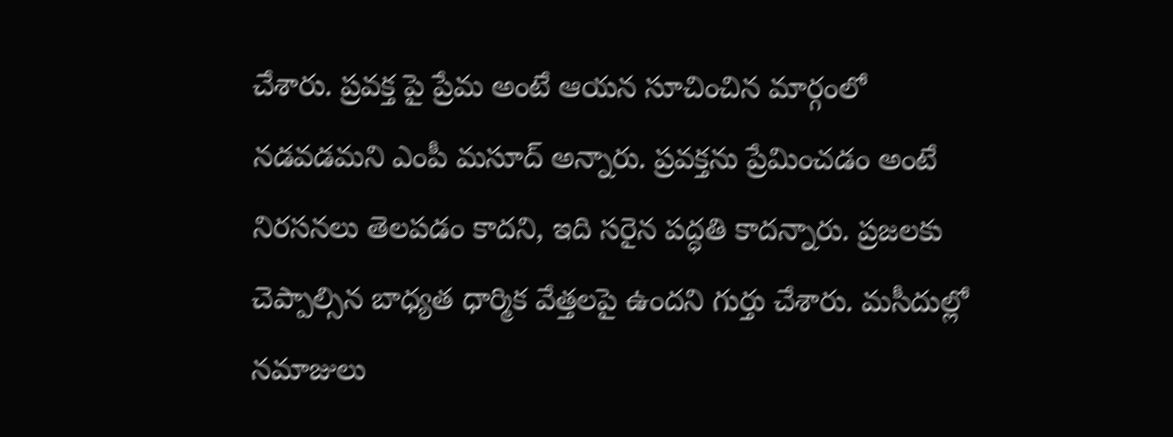చేశారు. ప్రవక్త పై ప్రేమ అంటే ఆయన సూచించిన మార్గంలో నడవడమని ఎంపీ మసూద్ అన్నారు. ప్రవక్తను ప్రేమించడం అంటే నిరసనలు తెలపడం కాదని, ఇది సరైన పద్ధతి కాదన్నారు. ప్రజలకు చెప్పాల్సిన బాధ్యత ధార్మిక వేత్తలపై ఉందని గుర్తు చేశారు. మసీదుల్లో నమాజులు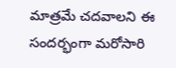మాత్రమే చదవాలని ఈ సందర్భంగా మరోసారి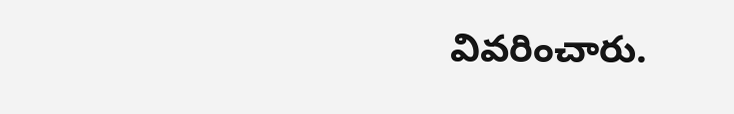వివరించారు.